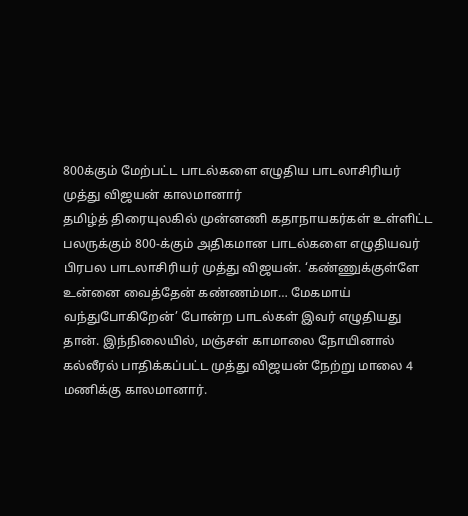800க்கும் மேற்பட்ட பாடல்களை எழுதிய பாடலாசிரியர் முத்து விஜயன் காலமானார்
தமிழ்த் திரையுலகில் முன்னணி கதாநாயகர்கள் உள்ளிட்ட பலருக்கும் 800-க்கும் அதிகமான பாடல்களை எழுதியவர் பிரபல பாடலாசிரியர் முத்து விஜயன். ‘கண்ணுக்குள்ளே உன்னை வைத்தேன் கண்ணம்மா… மேகமாய் வந்துபோகிறேன்’ போன்ற பாடல்கள் இவர் எழுதியது தான். இந்நிலையில், மஞ்சள் காமாலை நோயினால் கல்லீரல் பாதிக்கப்பட்ட முத்து விஜயன் நேற்று மாலை 4 மணிக்கு காலமானார்.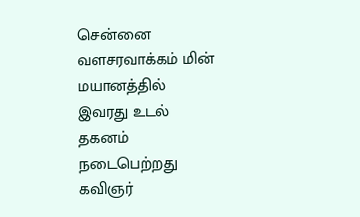சென்னை வளசரவாக்கம் மின் மயானத்தில் இவரது உடல் தகனம் நடைபெற்றது கவிஞர்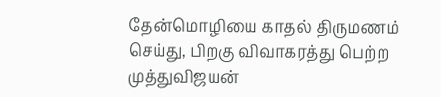தேன்மொழியை காதல் திருமணம் செய்து, பிறகு விவாகரத்து பெற்ற முத்துவிஜயன்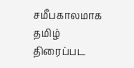சமீபகாலமாக தமிழ் திரைப்பட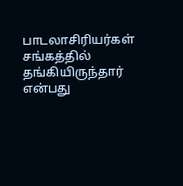பாடலாசிரியர்கள் சங்கத்தில் தங்கியிருந்தார் என்பது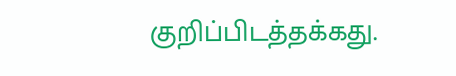குறிப்பிடத்தக்கது.